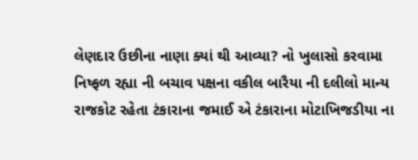લેણદાર ઉછીના નાણા ક્યાં થી આવ્યા? નો ખુલાસો કરવામા નિષ્ફળ રહ્યા ની બચાવ પક્ષના વકીલ બારૈયા ની દલીલો માન્ય
રાજકોટ રહેતા ટંકારાના જમાઈ એ ટંકારાના મોટાખિજડીયા ના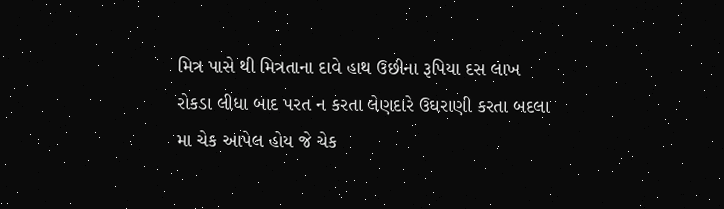મિત્ર પાસે થી મિત્રતાના દાવે હાથ ઉછીના રૂપિયા દસ લાખ રોકડા લીધા બાદ પરત ન કરતા લેણદારે ઉઘરાણી કરતા બદલા મા ચેક આપેલ હોય જે ચેક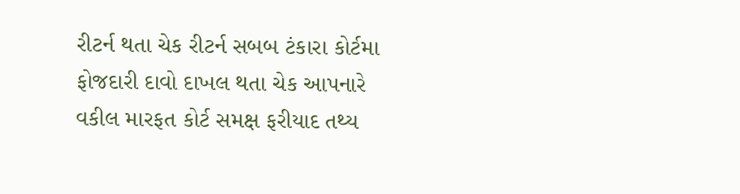રીટર્ન થતા ચેક રીટર્ન સબબ ટંકારા કોર્ટમા ફોજદારી દાવો દાખલ થતા ચેક આપનારે વકીલ મારફત કોર્ટ સમક્ષ ફરીયાદ તથ્ય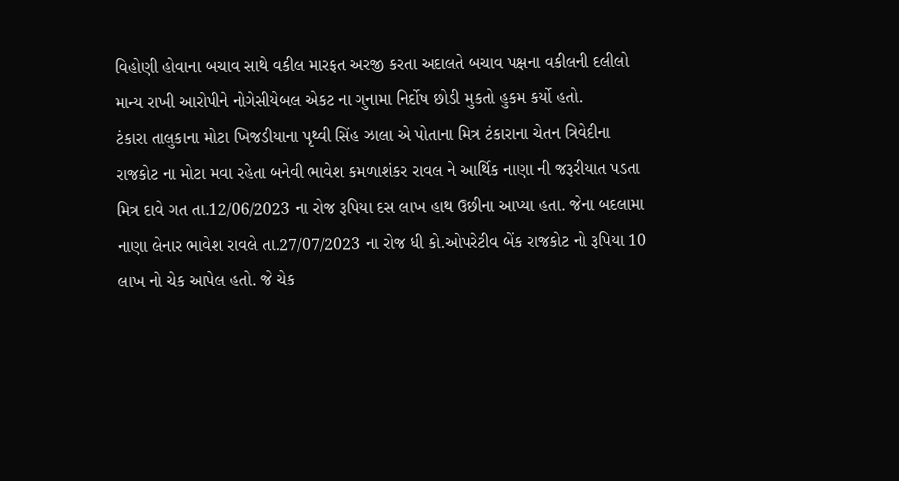વિહોણી હોવાના બચાવ સાથે વકીલ મારફત અરજી કરતા અદાલતે બચાવ પક્ષના વકીલની દલીલો માન્ય રાખી આરોપીને નોગેસીયેબલ એકટ ના ગુનામા નિર્દોષ છોડી મુકતો હુકમ કર્યો હતો.
ટંકારા તાલુકાના મોટા ખિજડીયાના પૃથ્વી સિંહ ઝાલા એ પોતાના મિત્ર ટંકારાના ચેતન ત્રિવેદીના રાજકોટ ના મોટા મવા રહેતા બનેવી ભાવેશ કમળાશંકર રાવલ ને આર્થિક નાણા ની જરૂરીયાત પડતા મિત્ર દાવે ગત તા.12/06/2023 ના રોજ રૂપિયા દસ લાખ હાથ ઉછીના આપ્યા હતા. જેના બદલામા નાણા લેનાર ભાવેશ રાવલે તા.27/07/2023 ના રોજ ધી કો.ઓપરેટીવ બેંક રાજકોટ નો રૂપિયા 10 લાખ નો ચેક આપેલ હતો. જે ચેક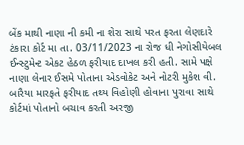બેંક માથી નાણા ની કમી ના શેરા સાથે પરત ફરતા લેણદારે ટંકારા કોર્ટ મા તા. 03/11/2023 ના રોજ ધી નેગોસીયેબલ ઈન્સ્ટુમેન્ટ એકટ હેઠળ ફરીયાદ દાખલ કરી હતી. સામે પક્ષે નાણા લેનાર ઈસમે પોતાના એડવોકેટ અને નોટરી મુકેશ વી. બારૈયા મારફતે ફરીયાદ તથ્ય વિહોણી હોવાના પુરાવા સાથે કોર્ટમાં પોતાનો બચાવ કરતી અરજી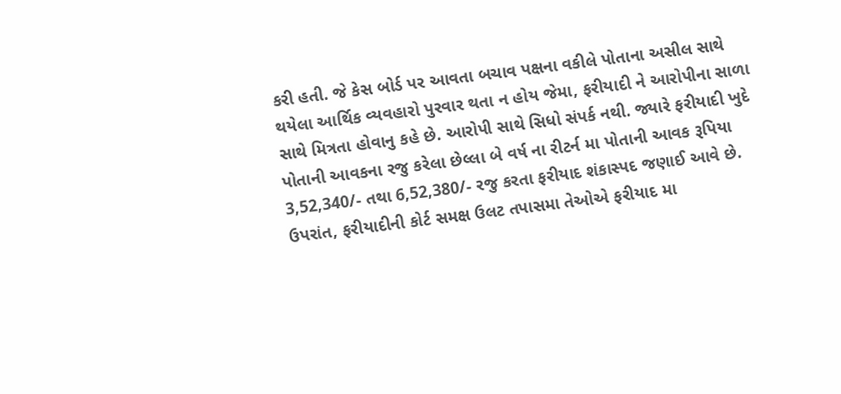કરી હતી. જે કેસ બોર્ડ પર આવતા બચાવ પક્ષના વકીલે પોતાના અસીલ સાથે થયેલા આર્થિક વ્યવહારો પુરવાર થતા ન હોય જેમા, ફરીયાદી ને આરોપીના સાળા સાથે મિત્રતા હોવાનુ કહે છે. આરોપી સાથે સિધો સંપર્ક નથી. જ્યારે ફરીયાદી ખુદે પોતાની આવકના રજુ કરેલા છેલ્લા બે વર્ષ ના રીટર્ન મા પોતાની આવક રૂપિયા 3,52,340/- તથા 6,52,380/- રજુ કરતા ફરીયાદ શંકાસ્પદ જણાઈ આવે છે. ઉપરાંત, ફરીયાદીની કોર્ટ સમક્ષ ઉલટ તપાસમા તેઓએ ફરીયાદ મા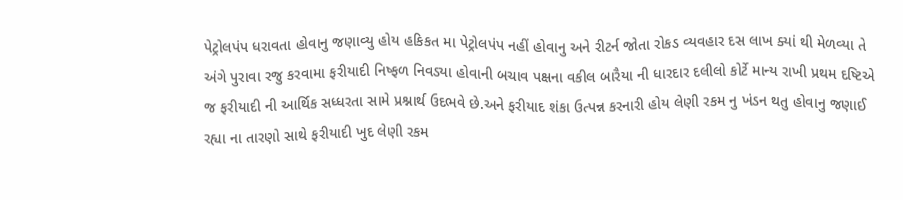પેટ્રોલપંપ ધરાવતા હોવાનુ જણાવ્યુ હોય હકિકત મા પેટ્રોલપંપ નહીં હોવાનુ અને રીટર્ન જોતા રોકડ વ્યવહાર દસ લાખ ક્યાં થી મેળવ્યા તે અંગે પુરાવા રજુ કરવામા ફરીયાદી નિષ્ફળ નિવડ્યા હોવાની બચાવ પક્ષના વકીલ બારૈયા ની ધારદાર દલીલો કોર્ટે માન્ય રાખી પ્રથમ દષ્ટિએ જ ફરીયાદી ની આર્થિક સધ્ધરતા સામે પ્રશ્નાર્થ ઉદભવે છે.અને ફરીયાદ શંકા ઉત્પન્ન કરનારી હોય લેણી રકમ નુ ખંડન થતુ હોવાનુ જણાઈ રહ્યા ના તારણો સાથે ફરીયાદી ખુદ લેણી રકમ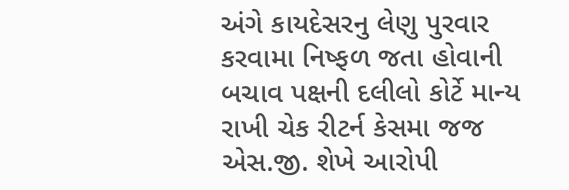અંગે કાયદેસરનુ લેણુ પુરવાર કરવામા નિષ્ફળ જતા હોવાની બચાવ પક્ષની દલીલો કોર્ટે માન્ય રાખી ચેક રીટર્ન કેસમા જજ એસ.જી. શેખે આરોપી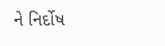ને નિર્દોષ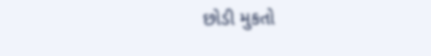છોડી મુકતો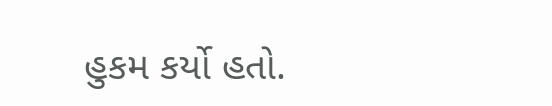હુકમ કર્યો હતો.